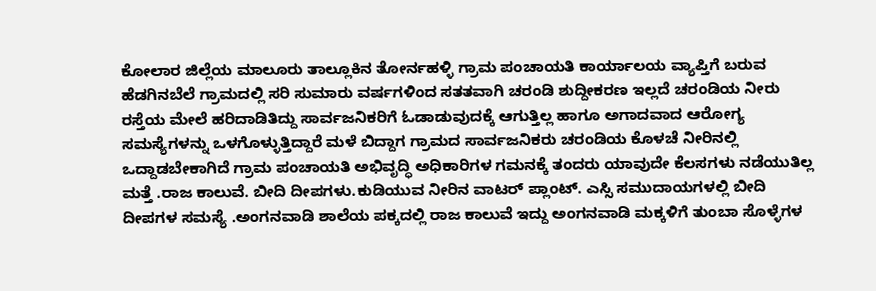ಕೋಲಾರ ಜಿಲ್ಲೆಯ ಮಾಲೂರು ತಾಲ್ಲೂಕಿನ ತೋರ್ನಹಳ್ಳಿ ಗ್ರಾಮ ಪಂಚಾಯತಿ ಕಾರ್ಯಾಲಯ ವ್ಯಾಪ್ತಿಗೆ ಬರುವ ಹೆಡಗಿನಬೆಲೆ ಗ್ರಾಮದಲ್ಲಿ ಸರಿ ಸುಮಾರು ವರ್ಷಗಳಿಂದ ಸತತವಾಗಿ ಚರಂಡಿ ಶುದ್ದೀಕರಣ ಇಲ್ಲದೆ ಚರಂಡಿಯ ನೀರು ರಸ್ತೆಯ ಮೇಲೆ ಹರಿದಾಡಿತಿದ್ದು ಸಾರ್ವಜನಿಕರಿಗೆ ಓಡಾಡುವುದಕ್ಕೆ ಆಗುತ್ತಿಲ್ಲ ಹಾಗೂ ಅಗಾದವಾದ ಆರೋಗ್ಯ ಸಮಸ್ಯೆಗಳನ್ನು ಒಳಗೊಳ್ಳುತ್ತಿದ್ದಾರೆ ಮಳೆ ಬಿದ್ದಾಗ ಗ್ರಾಮದ ಸಾರ್ವಜನಿಕರು ಚರಂಡಿಯ ಕೊಳಚೆ ನೀರಿನಲ್ಲಿ ಒದ್ದಾಡಬೇಕಾಗಿದೆ ಗ್ರಾಮ ಪಂಚಾಯತಿ ಅಭಿವೃದ್ಧಿ ಅಧಿಕಾರಿಗಳ ಗಮನಕ್ಕೆ ತಂದರು ಯಾವುದೇ ಕೆಲಸಗಳು ನಡೆಯುತಿಲ್ಲ ಮತ್ತೆ .ರಾಜ ಕಾಲುವೆ. ಬೀದಿ ದೀಪಗಳು.ಕುಡಿಯುವ ನೀರಿನ ವಾಟರ್ ಪ್ಲಾಂಟ್. ಎಸ್ಸಿ ಸಮುದಾಯಗಳಲ್ಲಿ ಬೀದಿ ದೀಪಗಳ ಸಮಸ್ಯೆ .ಅಂಗನವಾಡಿ ಶಾಲೆಯ ಪಕ್ಕದಲ್ಲಿ ರಾಜ ಕಾಲುವೆ ಇದ್ದು ಅಂಗನವಾಡಿ ಮಕ್ಕಳಿಗೆ ತುಂಬಾ ಸೊಳ್ಳೆಗಳ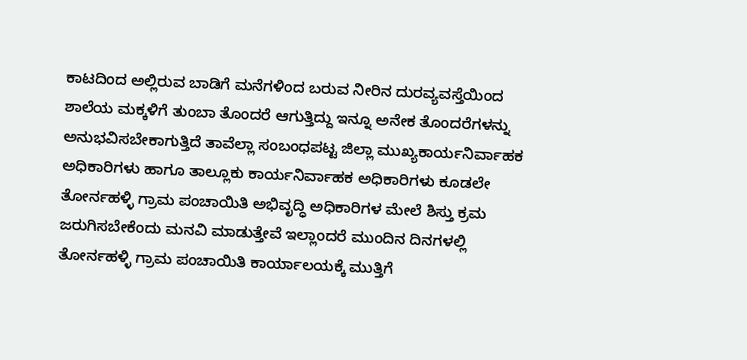ಕಾಟದಿಂದ ಅಲ್ಲಿರುವ ಬಾಡಿಗೆ ಮನೆಗಳಿಂದ ಬರುವ ನೀರಿನ ದುರವ್ಯವಸ್ತೆಯಿಂದ ಶಾಲೆಯ ಮಕ್ಕಳಿಗೆ ತುಂಬಾ ತೊಂದರೆ ಆಗುತ್ತಿದ್ದು ಇನ್ನೂ ಅನೇಕ ತೊಂದರೆಗಳನ್ನು ಅನುಭವಿಸಬೇಕಾಗುತ್ತಿದೆ ತಾವೆಲ್ಲಾ ಸಂಬಂಧಪಟ್ಟ ಜಿಲ್ಲಾ ಮುಖ್ಯಕಾರ್ಯನಿರ್ವಾಹಕ ಅಧಿಕಾರಿಗಳು ಹಾಗೂ ತಾಲ್ಲೂಕು ಕಾರ್ಯನಿರ್ವಾಹಕ ಅಧಿಕಾರಿಗಳು ಕೂಡಲೇ ತೋರ್ನಹಳ್ಳಿ ಗ್ರಾಮ ಪಂಚಾಯಿತಿ ಅಭಿವೃದ್ಧಿ ಅಧಿಕಾರಿಗಳ ಮೇಲೆ ಶಿಸ್ತು ಕ್ರಮ ಜರುಗಿಸಬೇಕೆಂದು ಮನವಿ ಮಾಡುತ್ತೇವೆ ಇಲ್ಲಾಂದರೆ ಮುಂದಿನ ದಿನಗಳಲ್ಲಿ ತೋರ್ನಹಳ್ಳಿ ಗ್ರಾಮ ಪಂಚಾಯಿತಿ ಕಾರ್ಯಾಲಯಕ್ಕೆ ಮುತ್ತಿಗೆ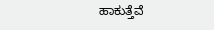ಹಾಕುತ್ತೆವೆ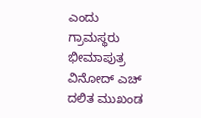ಎಂದು ಗ್ರಾಮಸ್ಥರು ಭೀಮಾಪುತ್ರ ವಿನೋದ್ ಎಚ್ ದಲಿತ ಮುಖಂಡ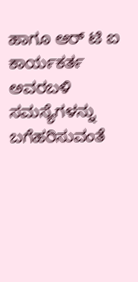ಹಾಗೂ ಆರ್ ಟಿ ಐ ಕಾರ್ಯಕರ್ತ ಅವರಬಳಿ ಸಮಸ್ಯೆಗಳನ್ನು ಬಗೆಹರಿಸುವಂತೆ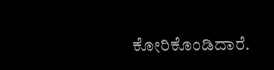ಕೋರಿಕೊಂಡಿದಾರೆ.